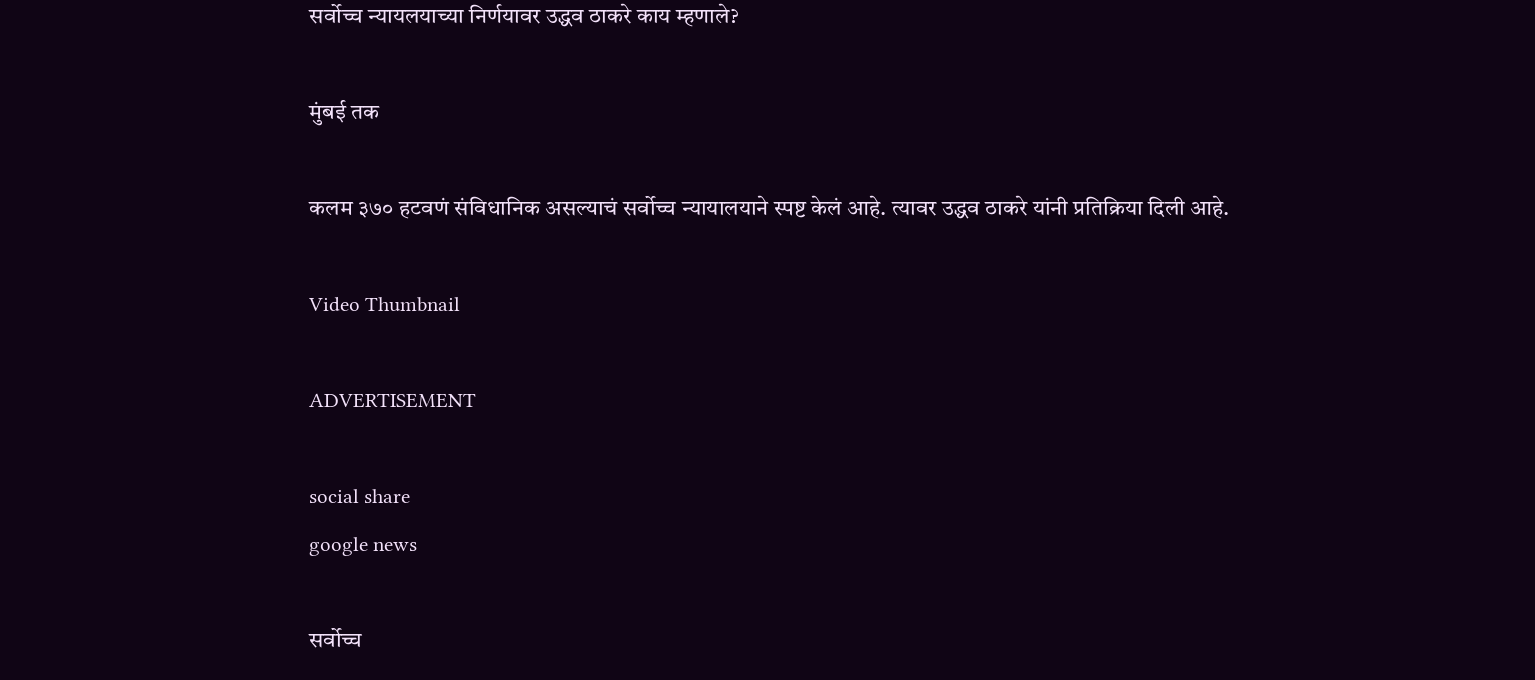सर्वोच्च न्यायलयाच्या निर्णयावर उद्धव ठाकरे काय म्हणाले?

मुंबई तक

कलम ३७० हटवणं संविधानिक असल्याचं सर्वोच्च न्यायालयाने स्पष्ट केलं आहे. त्यावर उद्धव ठाकरे यांनी प्रतिक्रिया दिली आहे.

Video Thumbnail

ADVERTISEMENT

social share
google news

सर्वोच्च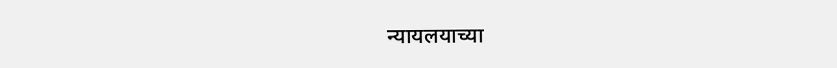न्यायलयाच्या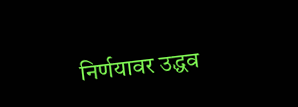निर्णयावर उद्धव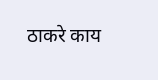ठाकरे काय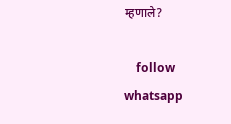म्हणाले?

    follow whatsapp